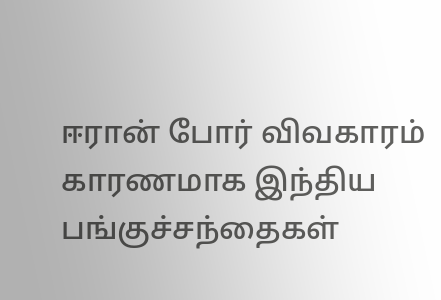ஈரான் போர் விவகாரம் காரணமாக இந்திய பங்குச்சந்தைகள்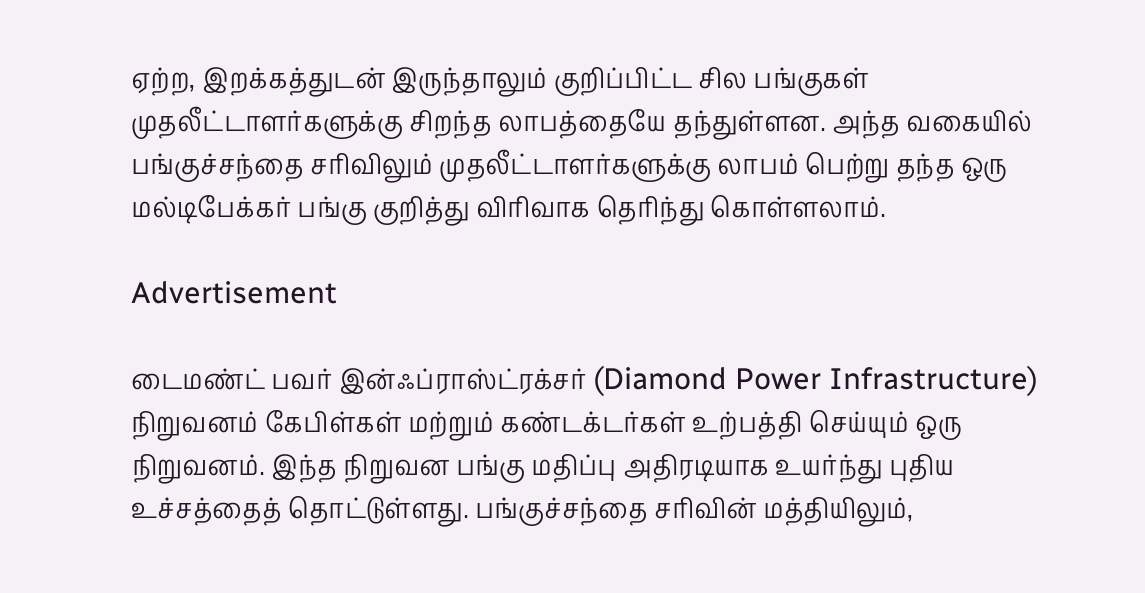ஏற்ற, இறக்கத்துடன் இருந்தாலும் குறிப்பிட்ட சில பங்குகள் முதலீட்டாளர்களுக்கு சிறந்த லாபத்தையே தந்துள்ளன. அந்த வகையில் பங்குச்சந்தை சரிவிலும் முதலீட்டாளர்களுக்கு லாபம் பெற்று தந்த ஒரு மல்டிபேக்கர் பங்கு குறித்து விரிவாக தெரிந்து கொள்ளலாம்.

Advertisement

டைமண்ட் பவர் இன்ஃப்ராஸ்ட்ரக்சர் (Diamond Power Infrastructure) நிறுவனம் கேபிள்கள் மற்றும் கண்டக்டர்கள் உற்பத்தி செய்யும் ஒரு நிறுவனம். இந்த நிறுவன பங்கு மதிப்பு அதிரடியாக உயர்ந்து புதிய உச்சத்தைத் தொட்டுள்ளது. பங்குச்சந்தை சரிவின் மத்தியிலும்,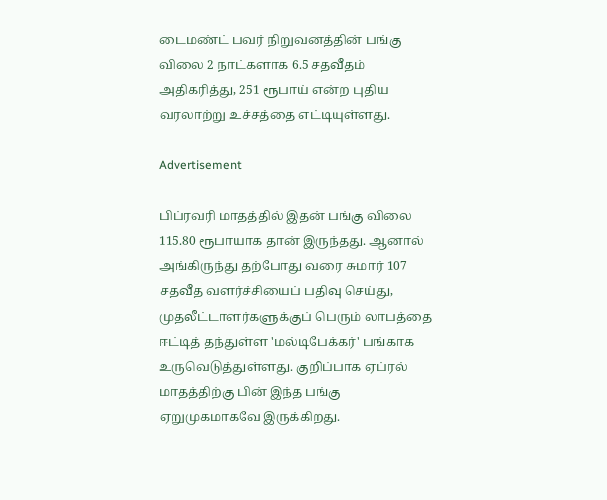டைமண்ட் பவர் நிறுவனத்தின் பங்கு விலை 2 நாட்களாக 6.5 சதவீதம் அதிகரித்து, 251 ரூபாய் என்ற புதிய வரலாற்று உச்சத்தை எட்டியுள்ளது.

Advertisement

பிப்ரவரி மாதத்தில் இதன் பங்கு விலை 115.80 ரூபாயாக தான் இருந்தது. ஆனால் அங்கிருந்து தற்போது வரை சுமார் 107 சதவீத வளர்ச்சியைப் பதிவு செய்து, முதலீட்டாளர்களுக்குப் பெரும் லாபத்தை ஈட்டித் தந்துள்ள 'மல்டிபேக்கர்' பங்காக உருவெடுத்துள்ளது. குறிப்பாக ஏப்ரல் மாதத்திற்கு பின் இந்த பங்கு ஏறுமுகமாகவே இருக்கிறது.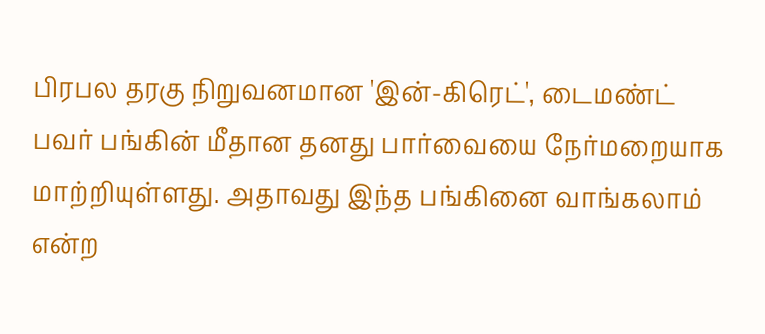பிரபல தரகு நிறுவனமான 'இன்-கிரெட்', டைமண்ட் பவர் பங்கின் மீதான தனது பார்வையை நேர்மறையாக மாற்றியுள்ளது. அதாவது இந்த பங்கினை வாங்கலாம் என்ற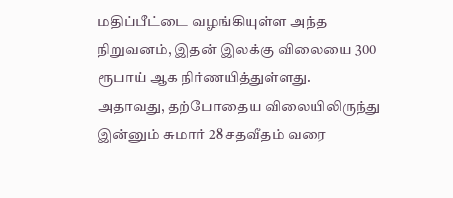மதிப்பீட்டை வழங்கியுள்ள அந்த நிறுவனம், இதன் இலக்கு விலையை 300 ரூபாய் ஆக நிர்ணயித்துள்ளது. அதாவது, தற்போதைய விலையிலிருந்து இன்னும் சுமார் 28 சதவீதம் வரை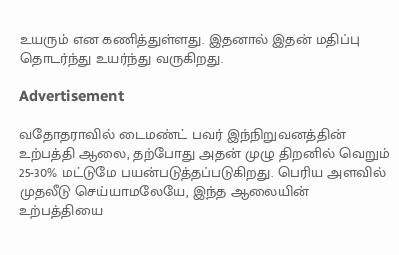உயரும் என கணித்துள்ளது. இதனால் இதன் மதிப்பு தொடர்ந்து உயர்ந்து வருகிறது.

Advertisement

வதோதராவில் டைமண்ட் பவர் இந்நிறுவனத்தின் உற்பத்தி ஆலை, தற்போது அதன் முழு திறனில் வெறும் 25-30% மட்டுமே பயன்படுத்தப்படுகிறது. பெரிய அளவில் முதலீடு செய்யாமலேயே, இந்த ஆலையின் உற்பத்தியை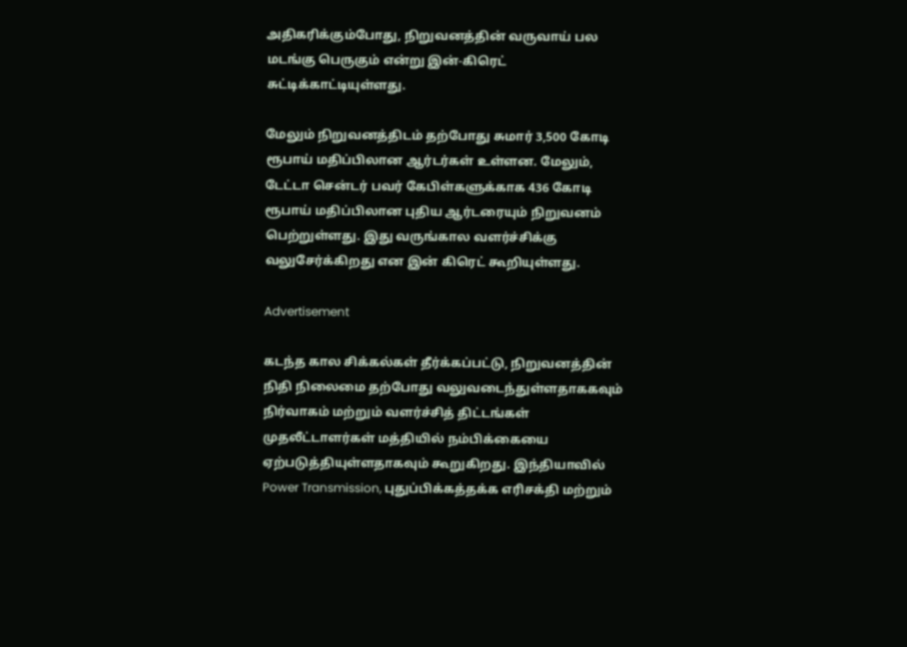அதிகரிக்கும்போது, நிறுவனத்தின் வருவாய் பல மடங்கு பெருகும் என்று இன்-கிரெட் சுட்டிக்காட்டியுள்ளது.

மேலும் நிறுவனத்திடம் தற்போது சுமார் 3,500 கோடி ரூபாய் மதிப்பிலான ஆர்டர்கள் உள்ளன. மேலும், டேட்டா சென்டர் பவர் கேபிள்களுக்காக 436 கோடி ரூபாய் மதிப்பிலான புதிய ஆர்டரையும் நிறுவனம் பெற்றுள்ளது. இது வருங்கால வளர்ச்சிக்கு வலுசேர்க்கிறது என இன் கிரெட் கூறியுள்ளது.

Advertisement

கடந்த கால சிக்கல்கள் தீர்க்கப்பட்டு, நிறுவனத்தின் நிதி நிலைமை தற்போது வலுவடைந்துள்ளதாககவும் நிர்வாகம் மற்றும் வளர்ச்சித் திட்டங்கள் முதலீட்டாளர்கள் மத்தியில் நம்பிக்கையை ஏற்படுத்தியுள்ளதாகவும் கூறுகிறது. இந்தியாவில் Power Transmission, புதுப்பிக்கத்தக்க எரிசக்தி மற்றும்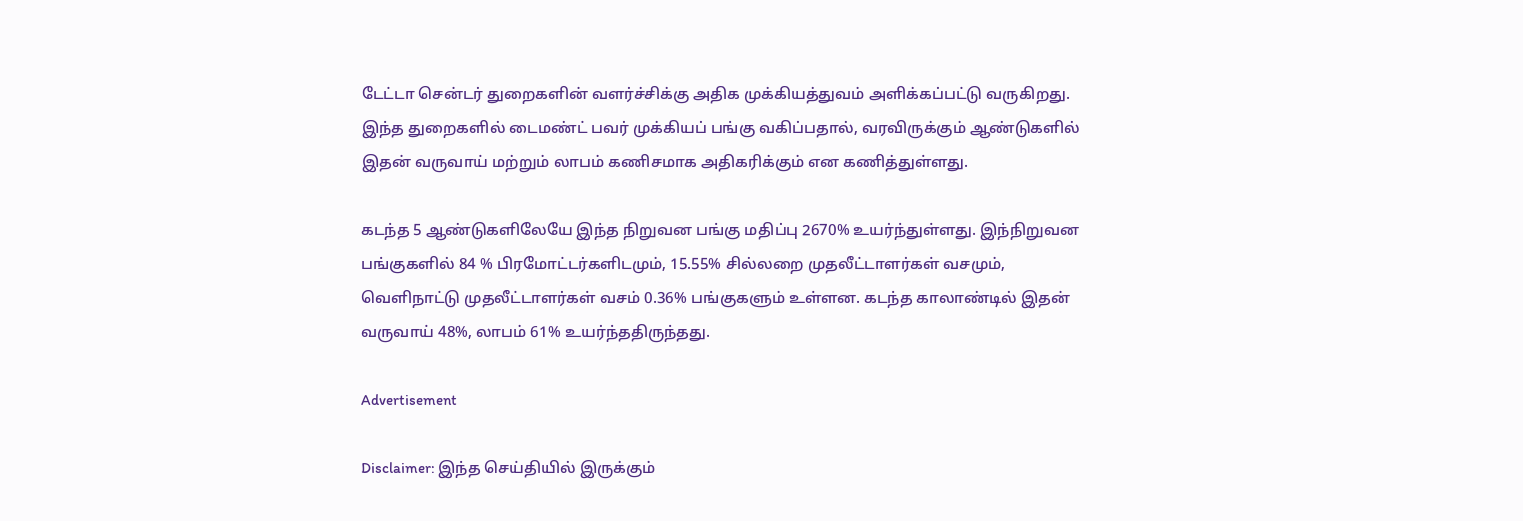டேட்டா சென்டர் துறைகளின் வளர்ச்சிக்கு அதிக முக்கியத்துவம் அளிக்கப்பட்டு வருகிறது. இந்த துறைகளில் டைமண்ட் பவர் முக்கியப் பங்கு வகிப்பதால், வரவிருக்கும் ஆண்டுகளில் இதன் வருவாய் மற்றும் லாபம் கணிசமாக அதிகரிக்கும் என கணித்துள்ளது.

கடந்த 5 ஆண்டுகளிலேயே இந்த நிறுவன பங்கு மதிப்பு 2670% உயர்ந்துள்ளது. இந்நிறுவன பங்குகளில் 84 % பிரமோட்டர்களிடமும், 15.55% சில்லறை முதலீட்டாளர்கள் வசமும், வெளிநாட்டு முதலீட்டாளர்கள் வசம் 0.36% பங்குகளும் உள்ளன. கடந்த காலாண்டில் இதன் வருவாய் 48%, லாபம் 61% உயர்ந்ததிருந்தது.

Advertisement

Disclaimer: இந்த செய்தியில் இருக்கும்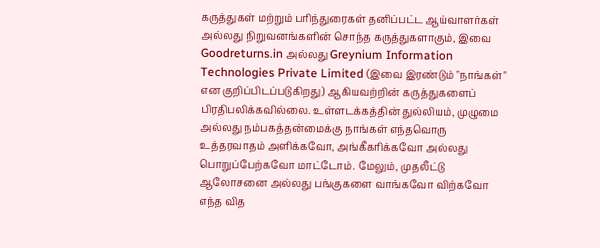கருத்துகள் மற்றும் பரிந்துரைகள் தனிப்பட்ட ஆய்வாளர்கள் அல்லது நிறுவனங்களின் சொந்த கருத்துகளாகும், இவை Goodreturns.in அல்லது Greynium Information Technologies Private Limited (இவை இரண்டும் "நாங்கள்" என குறிப்பிடப்படுகிறது) ஆகியவற்றின் கருத்துகளைப் பிரதிபலிக்கவில்லை. உள்ளடக்கத்தின் துல்லியம், முழுமை அல்லது நம்பகத்தன்மைக்கு நாங்கள் எந்தவொரு உத்தரவாதம் அளிக்கவோ, அங்கீகரிக்கவோ அல்லது பொறுப்பேற்கவோ மாட்டோம். மேலும், முதலீட்டு ஆலோசனை அல்லது பங்குகளை வாங்கவோ விற்கவோ எந்த வித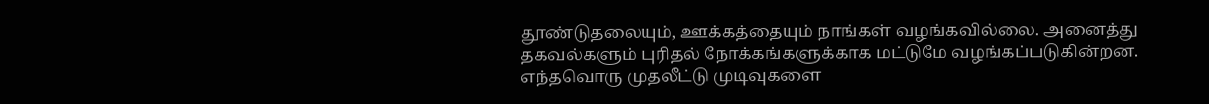தூண்டுதலையும், ஊக்கத்தையும் நாங்கள் வழங்கவில்லை. அனைத்து தகவல்களும் புரிதல் நோக்கங்களுக்காக மட்டுமே வழங்கப்படுகின்றன. எந்தவொரு முதலீட்டு முடிவுகளை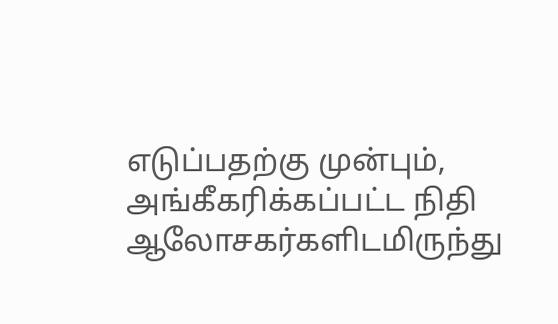எடுப்பதற்கு முன்பும், அங்கீகரிக்கப்பட்ட நிதி ஆலோசகர்களிடமிருந்து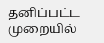தனிப்பட்ட முறையில்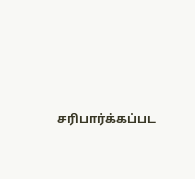சரிபார்க்கப்பட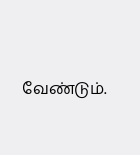வேண்டும்.